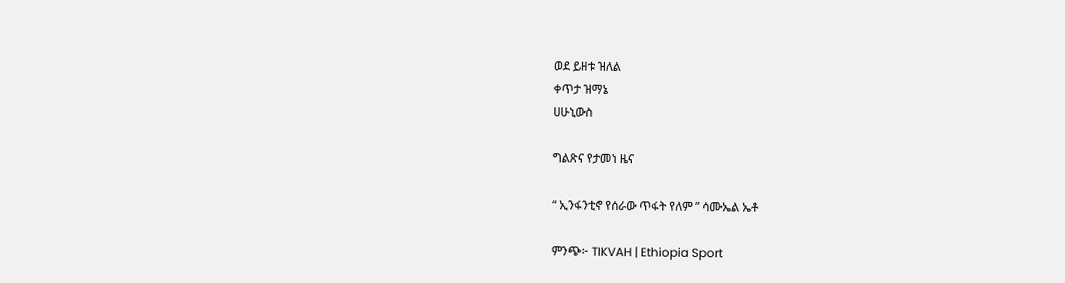ወደ ይዘቱ ዝለል
ቀጥታ ዝማኔ
ሀሁኒውስ

ግልጽና የታመነ ዜና

“ ኢንፋንቲኖ የሰራው ጥፋት የለም ” ሳሙኤል ኤቶ

ምንጭ፦ TIKVAH | Ethiopia Sport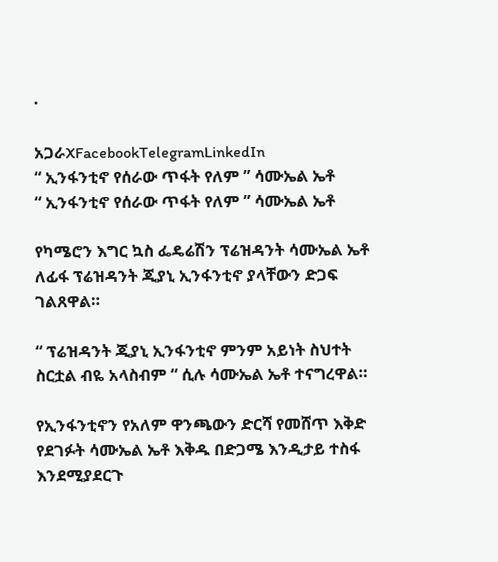·

አጋራXFacebookTelegramLinkedIn
“ ኢንፋንቲኖ የሰራው ጥፋት የለም ” ሳሙኤል ኤቶ
“ ኢንፋንቲኖ የሰራው ጥፋት የለም ” ሳሙኤል ኤቶ

የካሜሮን እግር ኳስ ፌዴሬሽን ፕሬዝዳንት ሳሙኤል ኤቶ ለፊፋ ፕሬዝዳንት ጂያኒ ኢንፋንቲኖ ያላቸውን ድጋፍ ገልጸዋል።

“ ፕሬዝዳንት ጂያኒ ኢንፋንቲኖ ምንም አይነት ስህተት ስርቷል ብዬ አላስብም “ ሲሉ ሳሙኤል ኤቶ ተናግረዋል።

የኢንፋንቲኖን የአለም ዋንጫውን ድርሻ የመሸጥ እቅድ የደገፉት ሳሙኤል ኤቶ እቅዱ በድጋሜ እንዲታይ ተስፋ እንደሚያደርጉ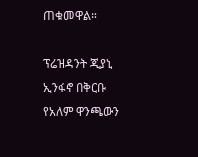ጠቁመዋል።

ፕሬዝዳንት ጂያኒ ኢንፋኖ በቅርቡ የአለም ዋንጫውን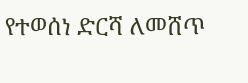የተወሰነ ድርሻ ለመሸጥ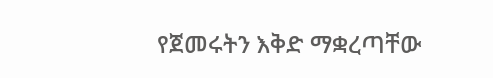የጀመሩትን እቅድ ማቋረጣቸው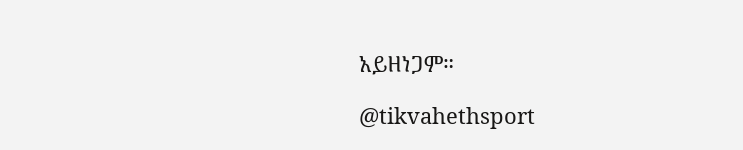አይዘነጋም።

@tikvahethsport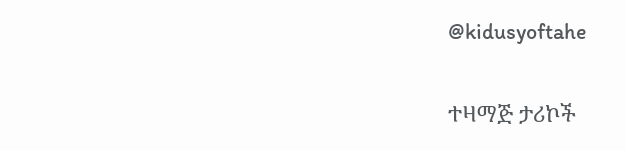@kidusyoftahe

ተዛማጅ ታሪኮች